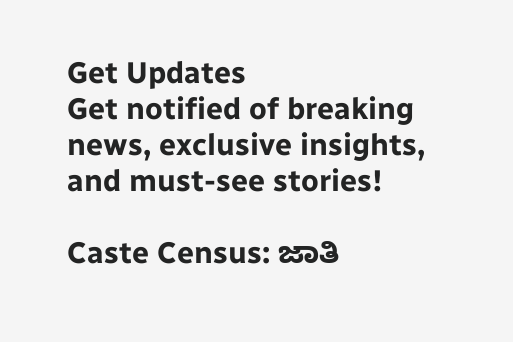Get Updates
Get notified of breaking news, exclusive insights, and must-see stories!

Caste Census: ಜಾತಿ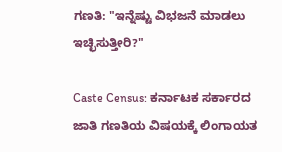ಗಣತಿ: "ಇನ್ನೆಷ್ಟು ವಿಭಜನೆ ಮಾಡಲು ಇಚ್ಛಿಸುತ್ತೀರಿ?"

Caste Census: ಕರ್ನಾಟಕ ಸರ್ಕಾರದ ಜಾತಿ ಗಣತಿಯ ವಿಷಯಕ್ಕೆ ಲಿಂಗಾಯತ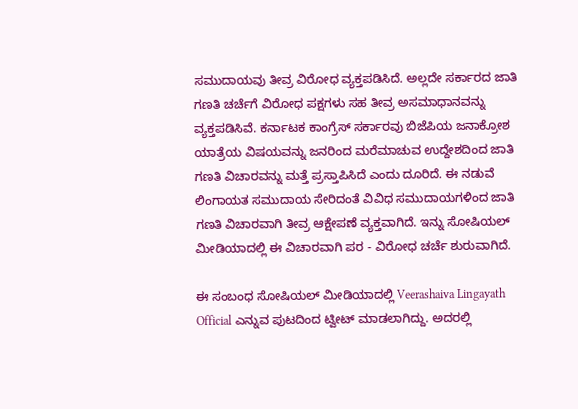ಸಮುದಾಯವು ತೀವ್ರ ವಿರೋಧ ವ್ಯಕ್ತಪಡಿಸಿದೆ. ಅಲ್ಲದೇ ಸರ್ಕಾರದ ಜಾತಿ ಗಣತಿ ಚರ್ಚೆಗೆ ವಿರೋಧ ಪಕ್ಷಗಳು ಸಹ ತೀವ್ರ ಅಸಮಾಧಾನವನ್ನು ವ್ಯಕ್ತಪಡಿಸಿವೆ. ಕರ್ನಾಟಕ ಕಾಂಗ್ರೆಸ್‌ ಸರ್ಕಾರವು ಬಿಜೆಪಿಯ ಜನಾಕ್ರೋಶ ಯಾತ್ರೆಯ ವಿಷಯವನ್ನು ಜನರಿಂದ ಮರೆಮಾಚುವ ಉದ್ದೇಶದಿಂದ ಜಾತಿ ಗಣತಿ ವಿಚಾರವನ್ನು ಮತ್ತೆ ಪ್ರಸ್ತಾಪಿಸಿದೆ ಎಂದು ದೂರಿದೆ. ಈ ನಡುವೆ ಲಿಂಗಾಯತ ಸಮುದಾಯ ಸೇರಿದಂತೆ ವಿವಿಧ ಸಮುದಾಯಗಳಿಂದ ಜಾತಿ ಗಣತಿ ವಿಚಾರವಾಗಿ ತೀವ್ರ ಆಕ್ಷೇಪಣೆ ವ್ಯಕ್ತವಾಗಿದೆ. ಇನ್ನು ಸೋಷಿಯಲ್‌ ಮೀಡಿಯಾದಲ್ಲಿ ಈ ವಿಚಾರವಾಗಿ ಪರ - ವಿರೋಧ ಚರ್ಚೆ ಶುರುವಾಗಿದೆ.

ಈ ಸಂಬಂಧ ಸೋಷಿಯಲ್‌ ಮೀಡಿಯಾದಲ್ಲಿ Veerashaiva Lingayath Official ಎನ್ನುವ ಪುಟದಿಂದ ಟ್ವೀಟ್‌ ಮಾಡಲಾಗಿದ್ದು. ಅದರಲ್ಲಿ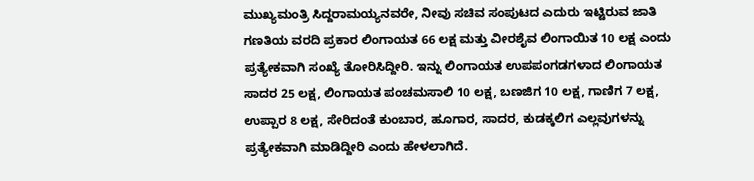ಮುಖ್ಯಮಂತ್ರಿ ಸಿದ್ದರಾಮಯ್ಯನವರೇ, ನೀವು ಸಚಿವ ಸಂಪುಟದ ಎದುರು ಇಟ್ಟಿರುವ ಜಾತಿ ಗಣತಿಯ ವರದಿ ಪ್ರಕಾರ ಲಿಂಗಾಯತ 66 ಲಕ್ಷ ಮತ್ತು ವೀರಶೈವ ಲಿಂಗಾಯಿತ 10 ಲಕ್ಷ ಎಂದು ಪ್ರತ್ಯೇಕವಾಗಿ ಸಂಖ್ಯೆ ತೋರಿಸಿದ್ದೀರಿ. ಇನ್ನು ಲಿಂಗಾಯತ ಉಪಪಂಗಡಗಳಾದ ಲಿಂಗಾಯತ ಸಾದರ 25 ಲಕ್ಷ, ಲಿಂಗಾಯತ ಪಂಚಮಸಾಲಿ 10 ಲಕ್ಷ, ಬಣಜಿಗ 10 ಲಕ್ಷ, ಗಾಣಿಗ 7 ಲಕ್ಷ, ಉಪ್ಪಾರ 8 ಲಕ್ಷ, ಸೇರಿದಂತೆ ಕುಂಬಾರ, ಹೂಗಾರ, ಸಾದರ, ಕುಡಕ್ಕಲಿಗ ಎಲ್ಲವುಗಳನ್ನು ಪ್ರತ್ಯೇಕವಾಗಿ ಮಾಡಿದ್ದೀರಿ ಎಂದು ಹೇಳಲಾಗಿದೆ.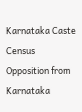Karnataka Caste Census Opposition from Karnataka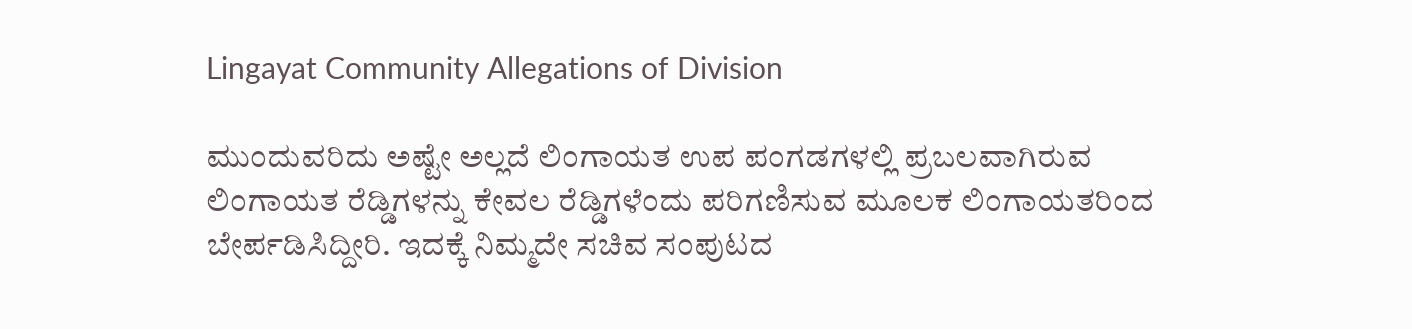Lingayat Community Allegations of Division

ಮುಂದುವರಿದು ಅಷ್ಟೇ ಅಲ್ಲದೆ ಲಿಂಗಾಯತ ಉಪ ಪಂಗಡಗಳಲ್ಲಿ ಪ್ರಬಲವಾಗಿರುವ ಲಿಂಗಾಯತ ರೆಡ್ಡಿಗಳನ್ನು ಕೇವಲ ರೆಡ್ಡಿಗಳೆಂದು ಪರಿಗಣಿಸುವ ಮೂಲಕ ಲಿಂಗಾಯತರಿಂದ ಬೇರ್ಪಡಿಸಿದ್ದೀರಿ. ಇದಕ್ಕೆ ನಿಮ್ಮದೇ ಸಚಿವ ಸಂಪುಟದ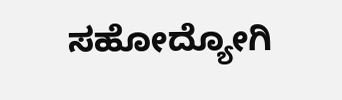ಸಹೋದ್ಯೋಗಿ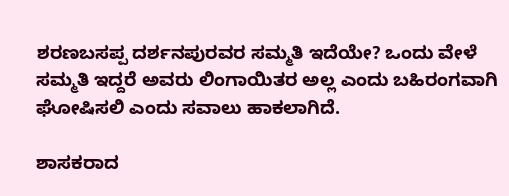ಶರಣಬಸಪ್ಪ ದರ್ಶನಪುರವರ ಸಮ್ಮತಿ ಇದೆಯೇ? ಒಂದು ವೇಳೆ ಸಮ್ಮತಿ ಇದ್ದರೆ ಅವರು ಲಿಂಗಾಯಿತರ ಅಲ್ಲ ಎಂದು ಬಹಿರಂಗವಾಗಿ ಘೋಷಿಸಲಿ ಎಂದು ಸವಾಲು ಹಾಕಲಾಗಿದೆ.

ಶಾಸಕರಾದ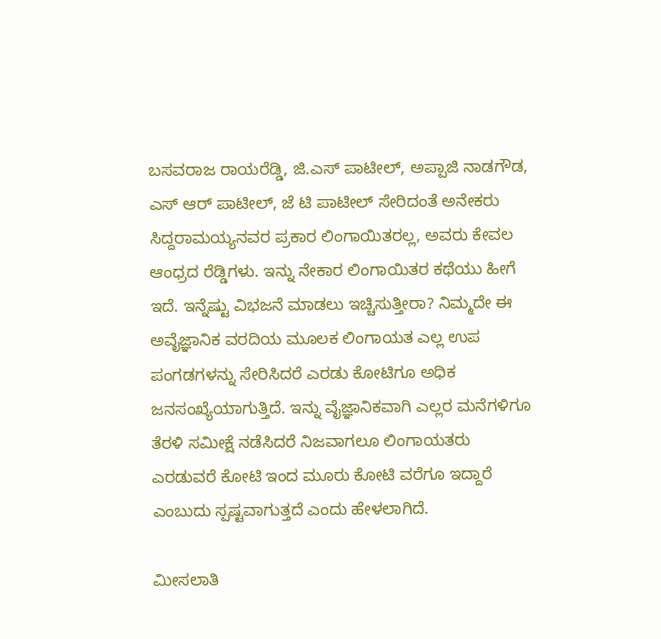ಬಸವರಾಜ ರಾಯರೆಡ್ಡಿ, ಜಿ.ಎಸ್ ಪಾಟೀಲ್, ಅಪ್ಪಾಜಿ ನಾಡಗೌಡ, ಎಸ್ ಆರ್ ಪಾಟೀಲ್, ಜೆ ಟಿ ಪಾಟೀಲ್ ಸೇರಿದಂತೆ ಅನೇಕರು ಸಿದ್ದರಾಮಯ್ಯನವರ ಪ್ರಕಾರ ಲಿಂಗಾಯಿತರಲ್ಲ, ಅವರು ಕೇವಲ ಆಂಧ್ರದ ರೆಡ್ಡಿಗಳು. ಇನ್ನು ನೇಕಾರ ಲಿಂಗಾಯಿತರ ಕಥೆಯು ಹೀಗೆ ಇದೆ. ಇನ್ನೆಷ್ಟು ವಿಭಜನೆ ಮಾಡಲು ಇಚ್ಚಿಸುತ್ತೀರಾ? ನಿಮ್ಮದೇ ಈ ಅವೈಜ್ಞಾನಿಕ ವರದಿಯ ಮೂಲಕ ಲಿಂಗಾಯತ ಎಲ್ಲ ಉಪ ಪಂಗಡಗಳನ್ನು ಸೇರಿಸಿದರೆ ಎರಡು ಕೋಟಿಗೂ ಅಧಿಕ ಜನಸಂಖ್ಯೆಯಾಗುತ್ತಿದೆ. ಇನ್ನು ವೈಜ್ಞಾನಿಕವಾಗಿ ಎಲ್ಲರ ಮನೆಗಳಿಗೂ ತೆರಳಿ ಸಮೀಕ್ಷೆ ನಡೆಸಿದರೆ ನಿಜವಾಗಲೂ ಲಿಂಗಾಯತರು ಎರಡುವರೆ ಕೋಟಿ ಇಂದ ಮೂರು ಕೋಟಿ ವರೆಗೂ ಇದ್ದಾರೆ ಎಂಬುದು ಸ್ಪಷ್ಟವಾಗುತ್ತದೆ ಎಂದು ಹೇಳಲಾಗಿದೆ.

ಮೀಸಲಾತಿ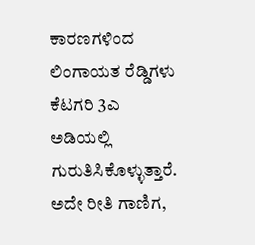ಕಾರಣಗಳಿಂದ ಲಿಂಗಾಯತ ರೆಡ್ಡಿಗಳು ಕೆಟಗರಿ 3ಎ ಅಡಿಯಲ್ಲಿ ಗುರುತಿಸಿಕೊಳ್ಳುತ್ತಾರೆ. ಅದೇ ರೀತಿ ಗಾಣಿಗ,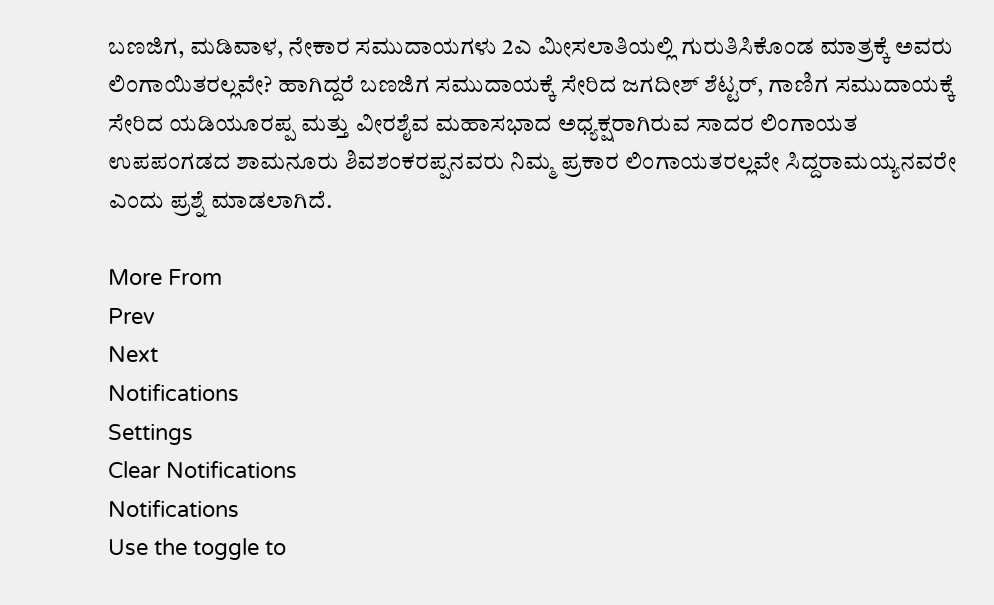ಬಣಜಿಗ, ಮಡಿವಾಳ, ನೇಕಾರ ಸಮುದಾಯಗಳು 2ಎ ಮೀಸಲಾತಿಯಲ್ಲಿ ಗುರುತಿಸಿಕೊಂಡ ಮಾತ್ರಕ್ಕೆ ಅವರು ಲಿಂಗಾಯಿತರಲ್ಲವೇ? ಹಾಗಿದ್ದರೆ ಬಣಜಿಗ ಸಮುದಾಯಕ್ಕೆ ಸೇರಿದ ಜಗದೀಶ್ ಶೆಟ್ಟರ್, ಗಾಣಿಗ ಸಮುದಾಯಕ್ಕೆ ಸೇರಿದ ಯಡಿಯೂರಪ್ಪ ಮತ್ತು ವೀರಶೈವ ಮಹಾಸಭಾದ ಅಧ್ಯಕ್ಷರಾಗಿರುವ ಸಾದರ ಲಿಂಗಾಯತ ಉಪಪಂಗಡದ ಶಾಮನೂರು ಶಿವಶಂಕರಪ್ಪನವರು ನಿಮ್ಮ ಪ್ರಕಾರ ಲಿಂಗಾಯತರಲ್ಲವೇ ಸಿದ್ದರಾಮಯ್ಯನವರೇ ಎಂದು ಪ್ರಶ್ನೆ ಮಾಡಲಾಗಿದೆ.

More From
Prev
Next
Notifications
Settings
Clear Notifications
Notifications
Use the toggle to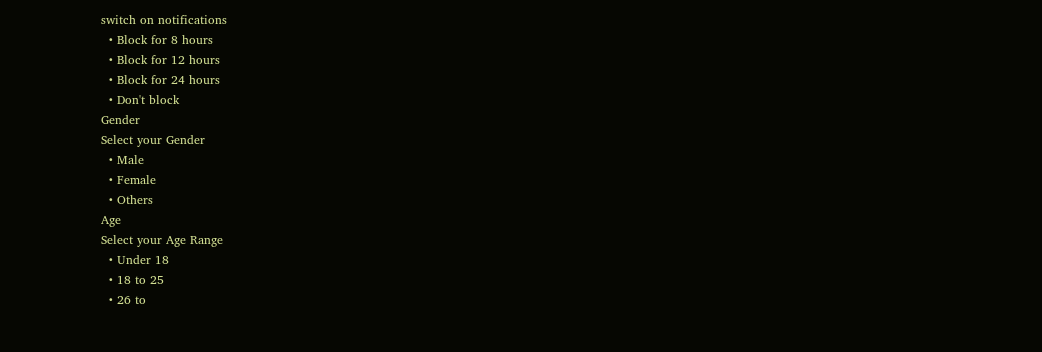switch on notifications
  • Block for 8 hours
  • Block for 12 hours
  • Block for 24 hours
  • Don't block
Gender
Select your Gender
  • Male
  • Female
  • Others
Age
Select your Age Range
  • Under 18
  • 18 to 25
  • 26 to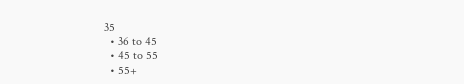35
  • 36 to 45
  • 45 to 55
  • 55+